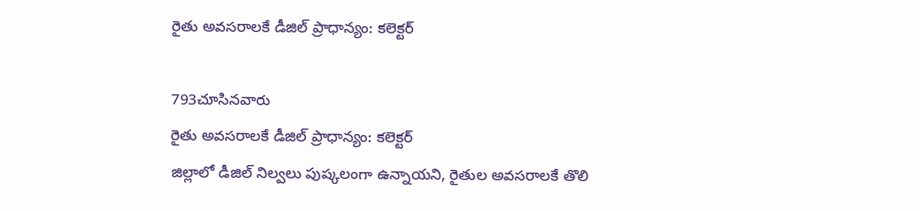రైతు అవసరాలకే డీజిల్ ప్రాధాన్యం: కలెక్టర్

793చూసినవారు
రైతు అవసరాలకే డీజిల్ ప్రాధాన్యం: కలెక్టర్
జిల్లాలో డీజిల్ నిల్వలు పుష్కలంగా ఉన్నాయని, రైతుల అవసరాలకే తొలి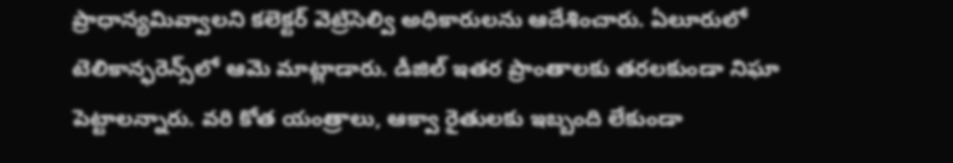ప్రాధాన్యమివ్వాలని కలెక్టర్ వెట్రిసెల్వి అధికారులను ఆదేశించారు. ఏలూరులో టెలికాన్ఫరెన్స్‌లో ఆమె మాట్లాడారు. డీజిల్ ఇతర ప్రాంతాలకు తరలకుండా నిఘా పెట్టాలన్నారు. వరి కోత యంత్రాలు, ఆక్వా రైతులకు ఇబ్బంది లేకుండా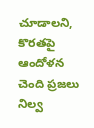చూడాలని, కొరతపై ఆందోళన చెంది ప్రజలు నిల్వ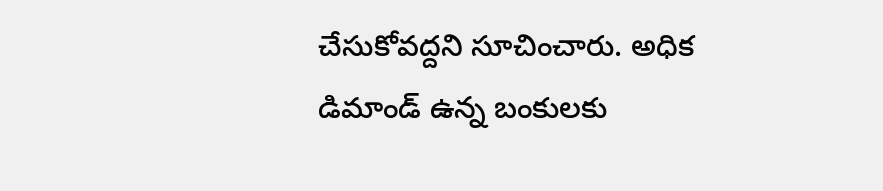చేసుకోవద్దని సూచించారు. అధిక డిమాండ్ ఉన్న బంకులకు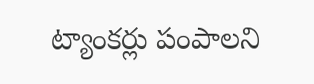ట్యాంకర్లు పంపాలని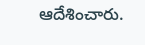ఆదేశించారు.